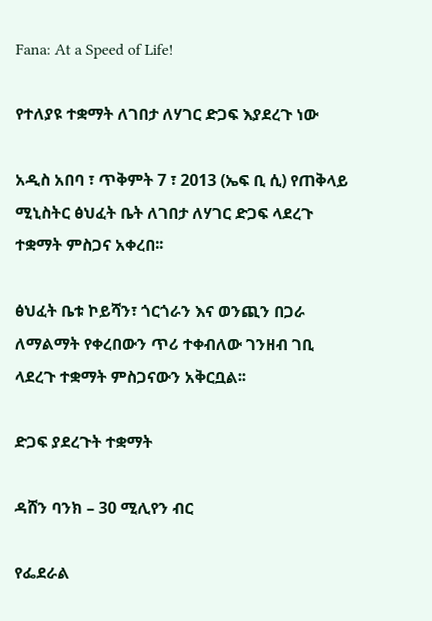Fana: At a Speed of Life!

የተለያዩ ተቋማት ለገበታ ለሃገር ድጋፍ እያደረጉ ነው

አዲስ አበባ ፣ ጥቅምት 7 ፣ 2013 (ኤፍ ቢ ሲ) የጠቅላይ ሚኒስትር ፅህፈት ቤት ለገበታ ለሃገር ድጋፍ ላደረጉ ተቋማት ምስጋና አቀረበ፡፡

ፅህፈት ቤቱ ኮይሻን፣ ጎርጎራን እና ወንጪን በጋራ ለማልማት የቀረበውን ጥሪ ተቀብለው ገንዘብ ገቢ ላደረጉ ተቋማት ምስጋናውን አቅርቧል፡፡

ድጋፍ ያደረጉት ተቋማት

ዳሸን ባንክ – 30 ሚሊየን ብር

የፌደራል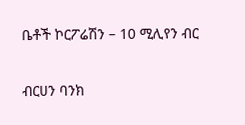ቤቶች ኮርፖሬሽን – 10 ሚሊየን ብር

ብርሀን ባንክ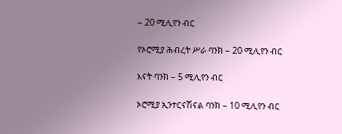– 20 ሚሊየን ብር

የኦሮሚያ ሕብረት ሥራ ባንክ – 20 ሚሊየን ብር

እናት ባንክ – 5 ሚሊየን ብር

ኦሮሚያ ኢንተርናሽናል ባንክ – 10 ሚሊየን ብር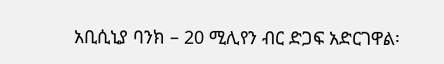አቢሲኒያ ባንክ – 20 ሚሊየን ብር ድጋፍ አድርገዋል፡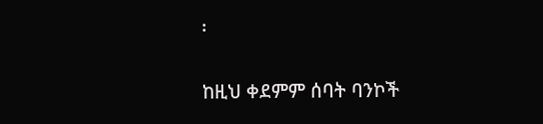፡

ከዚህ ቀደምም ሰባት ባንኮች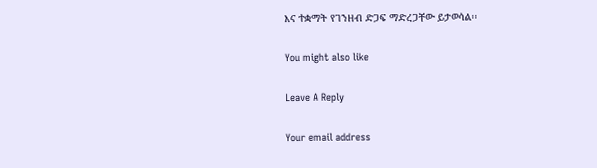እና ተቋማት የገንዘብ ድጋፍ ማድረጋቸው ይታወሳል፡፡

You might also like

Leave A Reply

Your email address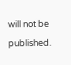will not be published.